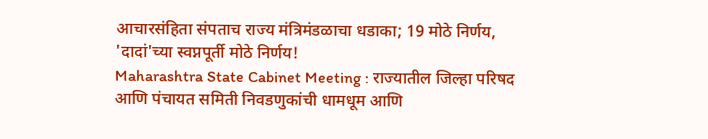आचारसंहिता संपताच राज्य मंत्रिमंडळाचा धडाका; 19 मोठे निर्णय, 'दादां'च्या स्वप्नपूर्ती मोठे निर्णय!
Maharashtra State Cabinet Meeting : राज्यातील जिल्हा परिषद आणि पंचायत समिती निवडणुकांची धामधूम आणि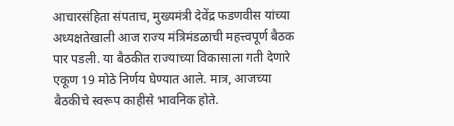आचारसंहिता संपताच, मुख्यमंत्री देवेंद्र फडणवीस यांच्या अध्यक्षतेखाली आज राज्य मंत्रिमंडळाची महत्त्वपूर्ण बैठक पार पडली. या बैठकीत राज्याच्या विकासाला गती देणारे एकूण 19 मोठे निर्णय घेण्यात आले. मात्र, आजच्या बैठकीचे स्वरूप काहीसे भावनिक होते.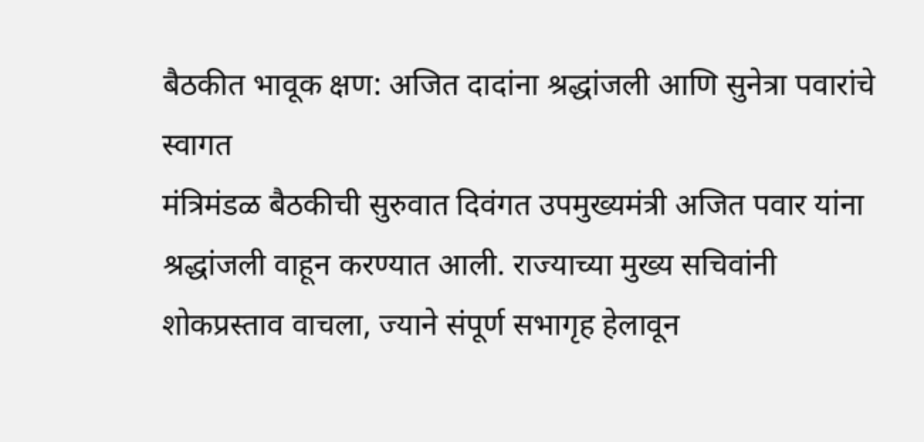बैठकीत भावूक क्षण: अजित दादांना श्रद्धांजली आणि सुनेत्रा पवारांचे स्वागत
मंत्रिमंडळ बैठकीची सुरुवात दिवंगत उपमुख्यमंत्री अजित पवार यांना श्रद्धांजली वाहून करण्यात आली. राज्याच्या मुख्य सचिवांनी शोकप्रस्ताव वाचला, ज्याने संपूर्ण सभागृह हेलावून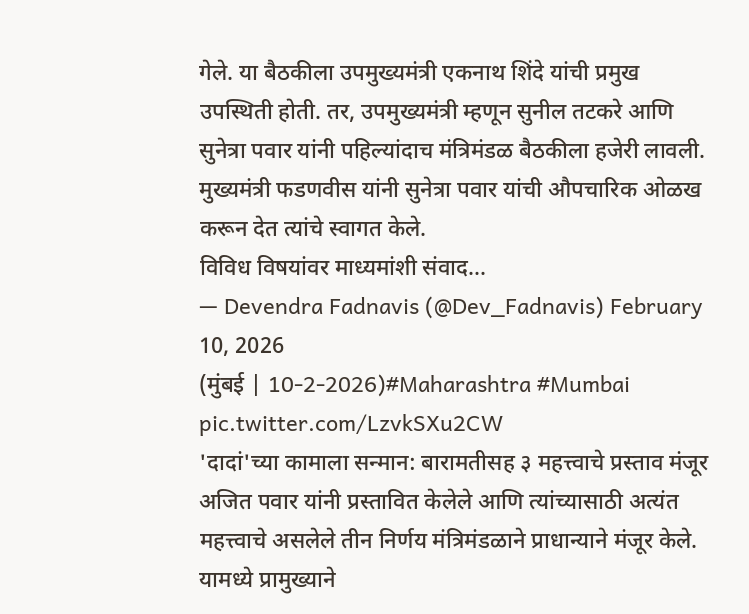गेले. या बैठकीला उपमुख्यमंत्री एकनाथ शिंदे यांची प्रमुख उपस्थिती होती. तर, उपमुख्यमंत्री म्हणून सुनील तटकरे आणि सुनेत्रा पवार यांनी पहिल्यांदाच मंत्रिमंडळ बैठकीला हजेरी लावली. मुख्यमंत्री फडणवीस यांनी सुनेत्रा पवार यांची औपचारिक ओळख करून देत त्यांचे स्वागत केले.
विविध विषयांवर माध्यमांशी संवाद...
— Devendra Fadnavis (@Dev_Fadnavis) February 10, 2026
(मुंबई | 10-2-2026)#Maharashtra #Mumbai pic.twitter.com/LzvkSXu2CW
'दादां'च्या कामाला सन्मान: बारामतीसह ३ महत्त्वाचे प्रस्ताव मंजूर
अजित पवार यांनी प्रस्तावित केलेले आणि त्यांच्यासाठी अत्यंत महत्त्वाचे असलेले तीन निर्णय मंत्रिमंडळाने प्राधान्याने मंजूर केले. यामध्ये प्रामुख्याने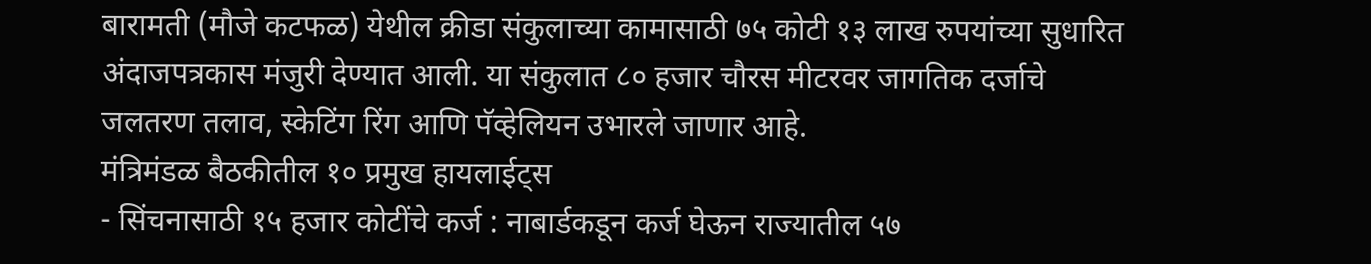बारामती (मौजे कटफळ) येथील क्रीडा संकुलाच्या कामासाठी ७५ कोटी १३ लाख रुपयांच्या सुधारित अंदाजपत्रकास मंजुरी देण्यात आली. या संकुलात ८० हजार चौरस मीटरवर जागतिक दर्जाचे जलतरण तलाव, स्केटिंग रिंग आणि पॅव्हेलियन उभारले जाणार आहे.
मंत्रिमंडळ बैठकीतील १० प्रमुख हायलाईट्स
- सिंचनासाठी १५ हजार कोटींचे कर्ज : नाबार्डकडून कर्ज घेऊन राज्यातील ५७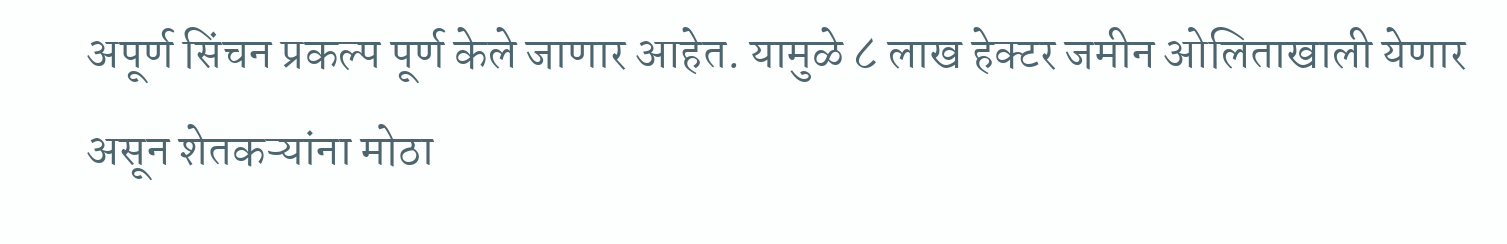अपूर्ण सिंचन प्रकल्प पूर्ण केले जाणार आहेत. यामुळे ८ लाख हेक्टर जमीन ओलिताखाली येणार असून शेतकऱ्यांना मोठा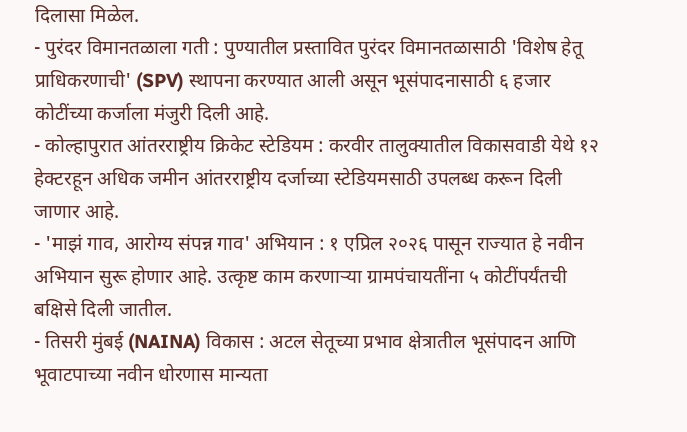दिलासा मिळेल.
- पुरंदर विमानतळाला गती : पुण्यातील प्रस्तावित पुरंदर विमानतळासाठी 'विशेष हेतू प्राधिकरणाची' (SPV) स्थापना करण्यात आली असून भूसंपादनासाठी ६ हजार कोटींच्या कर्जाला मंजुरी दिली आहे.
- कोल्हापुरात आंतरराष्ट्रीय क्रिकेट स्टेडियम : करवीर तालुक्यातील विकासवाडी येथे १२ हेक्टरहून अधिक जमीन आंतरराष्ट्रीय दर्जाच्या स्टेडियमसाठी उपलब्ध करून दिली जाणार आहे.
- 'माझं गाव, आरोग्य संपन्न गाव' अभियान : १ एप्रिल २०२६ पासून राज्यात हे नवीन अभियान सुरू होणार आहे. उत्कृष्ट काम करणाऱ्या ग्रामपंचायतींना ५ कोटींपर्यंतची बक्षिसे दिली जातील.
- तिसरी मुंबई (NAINA) विकास : अटल सेतूच्या प्रभाव क्षेत्रातील भूसंपादन आणि भूवाटपाच्या नवीन धोरणास मान्यता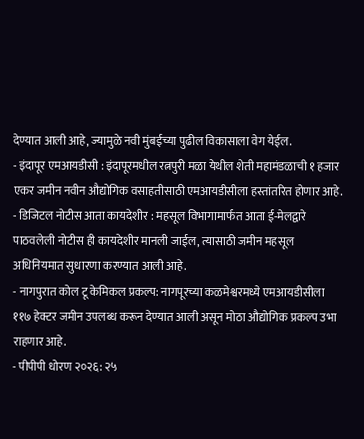देण्यात आली आहे, ज्यामुळे नवी मुंबईच्या पुढील विकासाला वेग येईल.
- इंदापूर एमआयडीसी : इंदापूरमधील रत्नपुरी मळा येथील शेती महामंडळाची १ हजार एकर जमीन नवीन औद्योगिक वसाहतीसाठी एमआयडीसीला हस्तांतरित होणार आहे.
- डिजिटल नोटीस आता कायदेशीर : महसूल विभागामार्फत आता ई-मेलद्वारे पाठवलेली नोटीस ही कायदेशीर मानली जाईल, त्यासाठी जमीन महसूल अधिनियमात सुधारणा करण्यात आली आहे.
- नागपुरात कोल टू केमिकल प्रकल्प: नागपूरच्या कळमेश्वरमध्ये एमआयडीसीला ११७ हेक्टर जमीन उपलब्ध करून देण्यात आली असून मोठा औद्योगिक प्रकल्प उभा राहणार आहे.
- पीपीपी धोरण २०२६: २५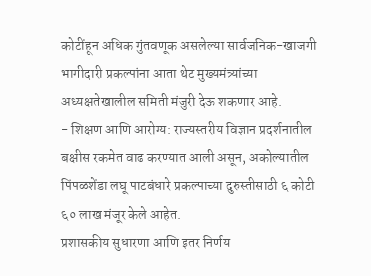कोटींहून अधिक गुंतवणूक असलेल्या सार्वजनिक-खाजगी भागीदारी प्रकल्पांना आता थेट मुख्यमंत्र्यांच्या अध्यक्षतेखालील समिती मंजुरी देऊ शकणार आहे.
- शिक्षण आणि आरोग्य: राज्यस्तरीय विज्ञान प्रदर्शनातील बक्षीस रकमेत वाढ करण्यात आली असून, अकोल्यातील पिंपळशेंडा लघू पाटबंधारे प्रकल्पाच्या दुरुस्तीसाठी ६ कोटी ६० लाख मंजूर केले आहेत.
प्रशासकीय सुधारणा आणि इतर निर्णय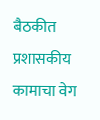बैठकीत प्रशासकीय कामाचा वेग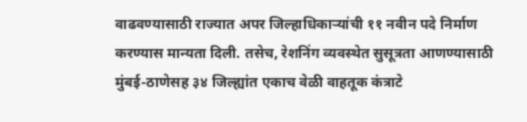वाढवण्यासाठी राज्यात अपर जिल्हाधिकाऱ्यांची ११ नवीन पदे निर्माण करण्यास मान्यता दिली. तसेच, रेशनिंग व्यवस्थेत सुसूत्रता आणण्यासाठी मुंबई-ठाणेसह ३४ जिल्ह्यांत एकाच वेळी वाहतूक कंत्राटे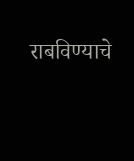राबविण्याचे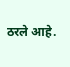ठरले आहे.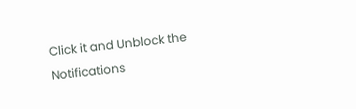Click it and Unblock the Notifications